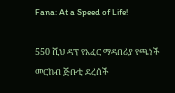Fana: At a Speed of Life!

550 ሺህ ዳፕ የአፈር ማዳበሪያ የጫነች መርከብ ጅቡቲ ደረሰች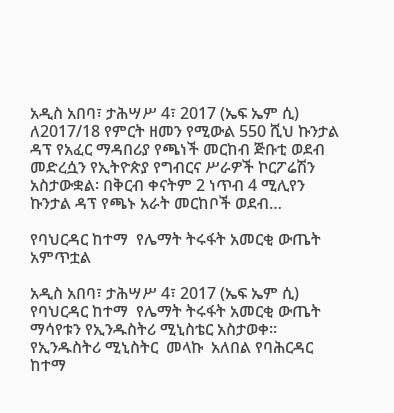አዲስ አበባ፣ ታሕሣሥ 4፣ 2017 (ኤፍ ኤም ሲ) ለ2017/18 የምርት ዘመን የሚውል 550 ሺህ ኩንታል ዳፕ የአፈር ማዳበሪያ የጫነች መርከብ ጅቡቲ ወደብ መድረሷን የኢትዮጵያ የግብርና ሥራዎች ኮርፖሬሽን አስታውቋል፡ በቅርብ ቀናትም 2 ነጥብ 4 ሚሊየን ኩንታል ዳፕ የጫኑ አራት መርከቦች ወደብ…

የባህርዳር ከተማ  የሌማት ትሩፋት አመርቂ ውጤት አምጥቷል

አዲስ አበባ፣ ታሕሣሥ 4፣ 2017 (ኤፍ ኤም ሲ) የባህርዳር ከተማ  የሌማት ትሩፋት አመርቂ ውጤት ማሳየቱን የኢንዱስትሪ ሚኒስቴር አስታወቀ። የኢንዱስትሪ ሚኒስትር  መላኩ  አለበል የባሕርዳር  ከተማ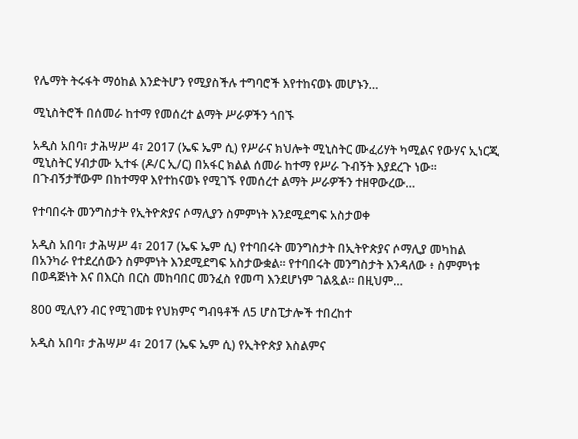የሌማት ትሩፋት ማዕከል እንድትሆን የሚያስችሉ ተግባሮች እየተከናወኑ መሆኑን…

ሚኒስትሮች በሰመራ ከተማ የመሰረተ ልማት ሥራዎችን ጎበኙ

አዲስ አበባ፣ ታሕሣሥ 4፣ 2017 (ኤፍ ኤም ሲ) የሥራና ክህሎት ሚኒስትር ሙፈሪሃት ካሚልና የውሃና ኢነርጂ ሚኒስትር ሃብታሙ ኢተፋ (ዶ/ር ኢ/ር) በአፋር ክልል ሰመራ ከተማ የሥራ ጉብኝት እያደረጉ ነው። በጉብኝታቸውም በከተማዋ እየተከናወኑ የሚገኙ የመሰረተ ልማት ሥራዎችን ተዘዋውረው…

የተባበሩት መንግስታት የኢትዮጵያና ሶማሊያን ስምምነት እንደሚደግፍ አስታወቀ

አዲስ አበባ፣ ታሕሣሥ 4፣ 2017 (ኤፍ ኤም ሲ) የተባበሩት መንግስታት በኢትዮጵያና ሶማሊያ መካከል በአንካራ የተደረሰውን ስምምነት እንደሚደግፍ አስታውቋል፡፡ የተባበሩት መንግስታት እንዳለው ፥ ስምምነቱ በወዳጅነት እና በእርስ በርስ መከባበር መንፈስ የመጣ እንደሆነም ገልጿል፡፡ በዚህም…

800 ሚሊየን ብር የሚገመቱ የህክምና ግብዓቶች ለ5 ሆስፒታሎች ተበረከተ

አዲስ አበባ፣ ታሕሣሥ 4፣ 2017 (ኤፍ ኤም ሲ) የኢትዮጵያ እስልምና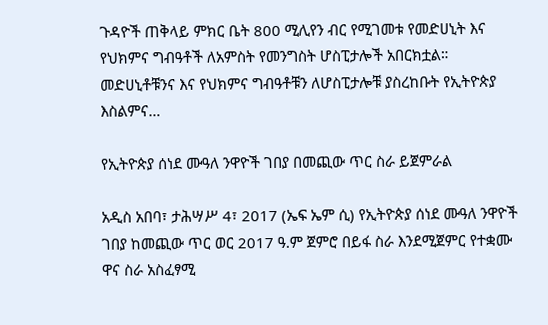ጉዳዮች ጠቅላይ ምክር ቤት 800 ሚሊየን ብር የሚገመቱ የመድሀኒት እና የህክምና ግብዓቶች ለአምስት የመንግስት ሆስፒታሎች አበርክቷል። መድሀኒቶቹንና እና የህክምና ግብዓቶቹን ለሆስፒታሎቹ ያስረከቡት የኢትዮጵያ እስልምና…

የኢትዮጵያ ሰነደ ሙዓለ ንዋዮች ገበያ በመጪው ጥር ስራ ይጀምራል

አዲስ አበባ፣ ታሕሣሥ 4፣ 2017 (ኤፍ ኤም ሲ) የኢትዮጵያ ሰነደ ሙዓለ ንዋዮች ገበያ ከመጪው ጥር ወር 2017 ዓ.ም ጀምሮ በይፋ ስራ እንደሚጀምር የተቋሙ ዋና ስራ አስፈፃሚ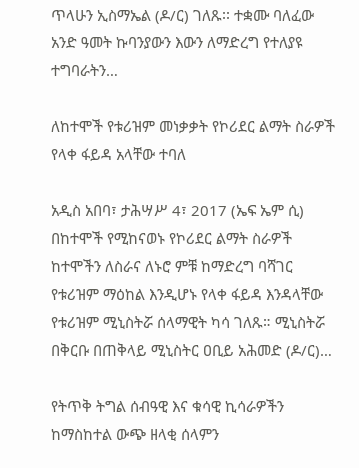ጥላሁን ኢስማኤል (ዶ/ር) ገለጹ፡፡ ተቋሙ ባለፈው አንድ ዓመት ኩባንያውን እውን ለማድረግ የተለያዩ ተግባራትን…

ለከተሞች የቱሪዝም መነቃቃት የኮሪደር ልማት ስራዎች የላቀ ፋይዳ አላቸው ተባለ

አዲስ አበባ፣ ታሕሣሥ 4፣ 2017 (ኤፍ ኤም ሲ) በከተሞች የሚከናወኑ የኮሪደር ልማት ስራዎች ከተሞችን ለስራና ለኑሮ ምቹ ከማድረግ ባሻገር የቱሪዝም ማዕከል እንዲሆኑ የላቀ ፋይዳ እንዳላቸው የቱሪዝም ሚኒስትሯ ሰላማዊት ካሳ ገለጹ። ሚኒስትሯ በቅርቡ በጠቅላይ ሚኒስትር ዐቢይ አሕመድ (ዶ/ር)…

የትጥቅ ትግል ሰብዓዊ እና ቁሳዊ ኪሳራዎችን ከማስከተል ውጭ ዘላቂ ሰላምን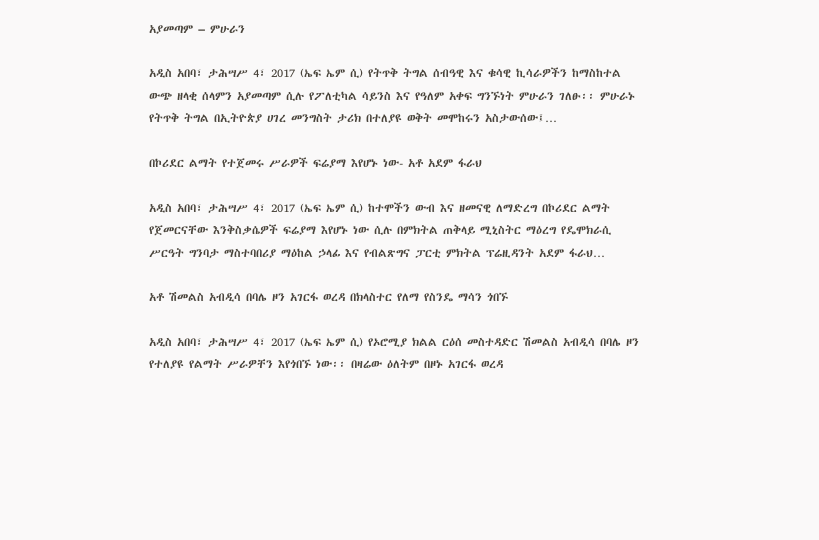አያመጣም – ምሁራን

አዲስ አበባ፣ ታሕሣሥ 4፣ 2017 (ኤፍ ኤም ሲ) የትጥቅ ትግል ሰብዓዊ እና ቁሳዊ ኪሳራዎችን ከማስከተል ውጭ ዘላቂ ሰላምን አያመጣም ሲሉ የፖለቲካል ሳይንስ እና የዓለም አቀፍ ግንኙነት ምሁራን ገለፁ፡፡ ምሁራኑ የትጥቅ ትግል በኢትዮጵያ ሀገረ መንግስት ታሪክ በተለያዩ ወቅት መሞከሩን አስታውሰው፤…

በኮሪደር ልማት የተጀመሩ ሥራዎች ፍሬያማ እየሆኑ ነው- አቶ አደም ፋራህ

አዲስ አበባ፣ ታሕሣሥ 4፣ 2017 (ኤፍ ኤም ሲ) ከተሞችን ውብ እና ዘመናዊ ለማድረግ በኮሪደር ልማት የጀመርናቸው እንቅስቃሴዎች ፍሬያማ እየሆኑ ነው ሲሉ በምክትል ጠቅላይ ሚኒስትር ማዕረግ የዴሞክራሲ ሥርዓት ግንባታ ማስተባበሪያ ማዕከል ኃላፊ እና የብልጽግና ፓርቲ ምክትል ፕሬዚዳንት አደም ፋራህ…

አቶ ሽመልስ አብዲሳ በባሌ ዞን አገርፋ ወረዳ በክላስተር የለማ የስንዴ ማሳን ጎበኙ

አዲስ አበባ፣ ታሕሣሥ 4፣ 2017 (ኤፍ ኤም ሲ) የኦሮሚያ ክልል ርዕሰ መስተዳድር ሽመልስ አብዲሳ በባሌ ዞን የተለያዩ የልማት ሥራዎቸን እየጎበኙ ነው፡፡ በዛሬው ዕለትም በዞኑ አገርፋ ወረዳ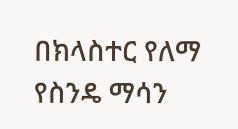በክላስተር የለማ የስንዴ ማሳን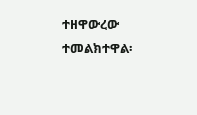ተዘዋውረው ተመልክተዋል፡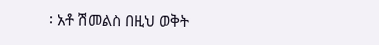፡ አቶ ሽመልስ በዚህ ወቅት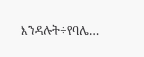እንዳሉት÷የባሌ…